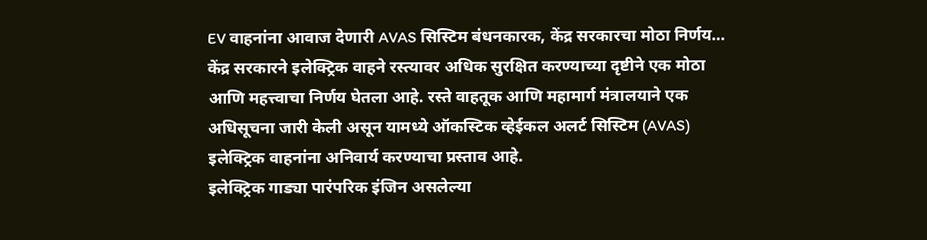EV वाहनांना आवाज देणारी AVAS सिस्टिम बंधनकारक, केंद्र सरकारचा मोठा निर्णय…
केंद्र सरकारने इलेक्ट्रिक वाहने रस्त्यावर अधिक सुरक्षित करण्याच्या दृष्टीने एक मोठा आणि महत्त्वाचा निर्णय घेतला आहे. रस्ते वाहतूक आणि महामार्ग मंत्रालयाने एक अधिसूचना जारी केली असून यामध्ये ऑकस्टिक व्हेईकल अलर्ट सिस्टिम (AVAS) इलेक्ट्रिक वाहनांना अनिवार्य करण्याचा प्रस्ताव आहे.
इलेक्ट्रिक गाड्या पारंपरिक इंजिन असलेल्या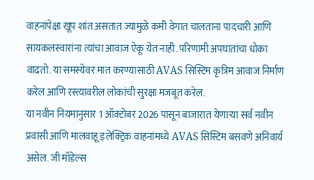वाहनांपेक्षा खूप शांत असतात ज्यामुळे कमी वेगात चालताना पादचारी आणि सायकलस्वारांना त्यांचा आवाज ऐकू येत नाही. परिणामी अपघातांचा धोका वाढतो. या समस्येवर मात करण्यासाठी AVAS सिस्टिम कृत्रिम आवाज निर्माण करेल आणि रस्त्यावरील लोकांची सुरक्षा मजबूत करेल.
या नवीन नियमानुसार 1 ऑक्टोबर 2026 पासून बाजारात येणाऱ्या सर्व नवीन प्रवासी आणि मालवाहू इलेक्ट्रिक वाहनांमध्ये AVAS सिस्टिम बसवणे अनिवार्य असेल. जी मॉडेल्स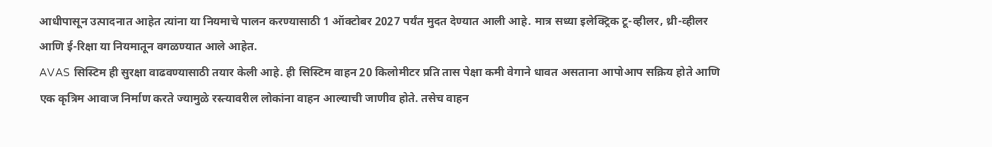आधीपासून उत्पादनात आहेत त्यांना या नियमाचे पालन करण्यासाठी 1 ऑक्टोबर 2027 पर्यंत मुदत देण्यात आली आहे. मात्र सध्या इलेक्ट्रिक टू-व्हीलर, थ्री-व्हीलर आणि ई-रिक्षा या नियमातून वगळण्यात आले आहेत.
AVAS सिस्टिम ही सुरक्षा वाढवण्यासाठी तयार केली आहे. ही सिस्टिम वाहन 20 किलोमीटर प्रति तास पेक्षा कमी वेगाने धावत असताना आपोआप सक्रिय होते आणि एक कृत्रिम आवाज निर्माण करते ज्यामुळे रस्त्यावरील लोकांना वाहन आल्याची जाणीव होते. तसेच वाहन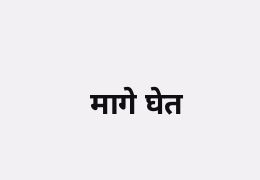मागे घेत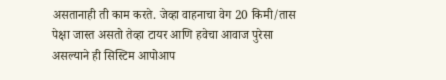असतानाही ती काम करते. जेव्हा वाहनाचा वेग 20 किमी/तास पेक्षा जास्त असतो तेव्हा टायर आणि हवेचा आवाज पुरेसा असल्याने ही सिस्टिम आपोआप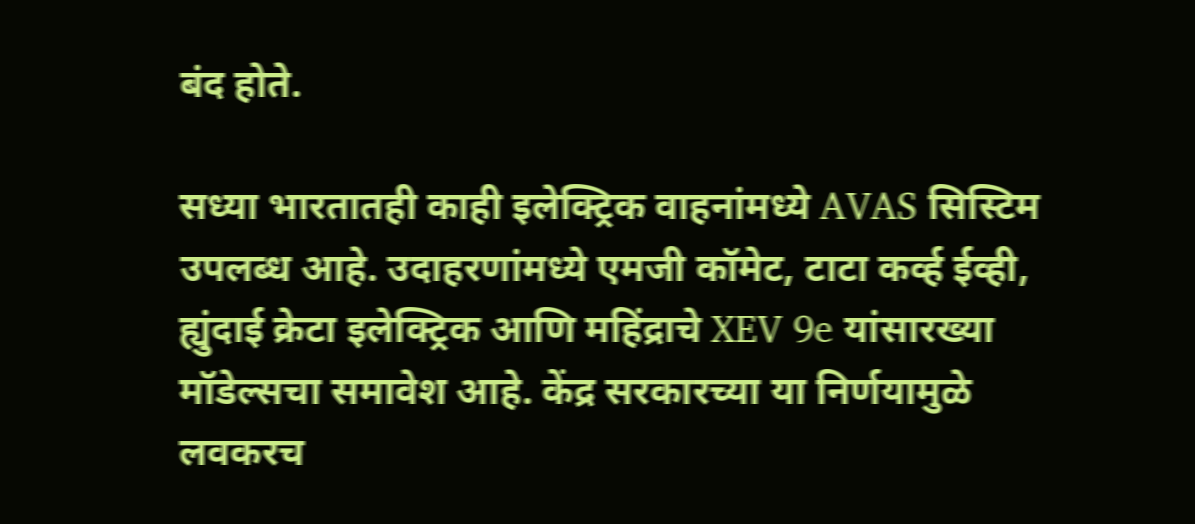बंद होते.

सध्या भारतातही काही इलेक्ट्रिक वाहनांमध्ये AVAS सिस्टिम उपलब्ध आहे. उदाहरणांमध्ये एमजी कॉमेट, टाटा कर्व्ह ईव्ही, ह्युंदाई क्रेटा इलेक्ट्रिक आणि महिंद्राचे XEV 9e यांसारख्या मॉडेल्सचा समावेश आहे. केंद्र सरकारच्या या निर्णयामुळे लवकरच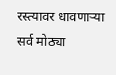रस्त्यावर धावणाऱ्या सर्व मोठ्या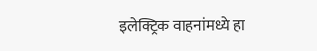इलेक्ट्रिक वाहनांमध्ये हा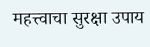महत्त्वाचा सुरक्षा उपाय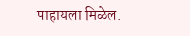पाहायला मिळेल.